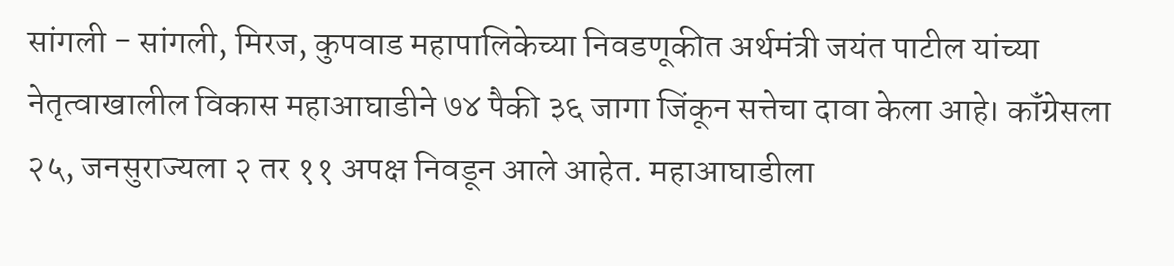सांगली - सांगली, मिरज, कुपवाड महापालिकेच्या निवडणूकीत अर्थमंत्री जयंत पाटील यांच्या नेतृत्वाखालील विकास महाआघाडीने ७४ पैकी ३६ जागा जिंकून सत्तेचा दावा केला आहे। कॉंग्रेसला २५, जनसुराज्यला २ तर ११ अपक्ष निवडून आले आहेत. महाआघाडीला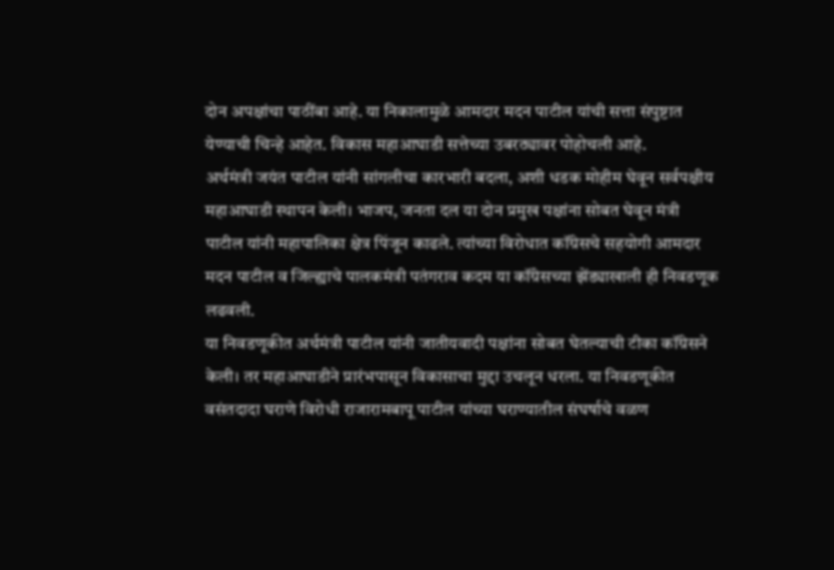दोन अपक्षांचा पाठींबा आहे. या निकालामुळे आमदार मदन पाटील यांची सत्ता संपुष्टात येण्याची चिन्हे आहेत. विकास महाआघाडी सत्तेच्या उबरठ्यावर पोहोचली आहे.
अर्थमंत्री जयंत पाटील यांनी सांगलीचा कारभारी बदला, अशी धडक मोहीम घेवून सर्वपक्षीय महाआघाडी स्थापन केली। भाजप, जनता दल या दोन प्रमुख पक्षांना सोबत घेवून मंत्री पाटील यांनी महापालिका क्षेत्र पिंजून काढले. त्यांच्या विरोधात कॉंग्रेसचे सहयोगी आमदार मदन पाटील व जिल्ह्याचे पालकमंत्री पतंगराव कदम या कॉंग्रेसच्या झेंड्याखाली ही निवडणूक लढवली.
या निवडणूकीत अर्थमंत्री पाटील यांनी जातीयवादी पक्षांना सोबत घेतल्याची टीका कॉंग्रेसने केली। तर महाआघाडीने प्रारंभपासून विकासाचा मुद्दा उचलून धरला. या निवडणूकीत वसंतदादा घराणे विरोधी राजारामबापू पाटील यांच्या घराण्यातील संघर्षाचे वळण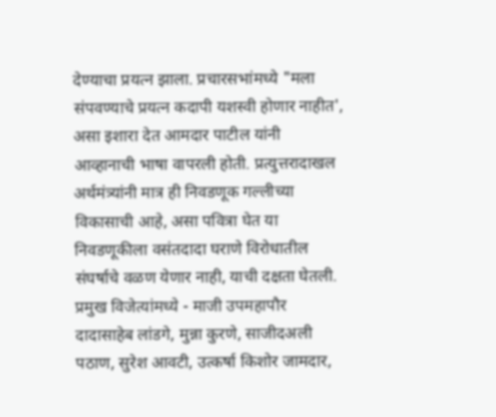देण्याचा प्रयत्न झाला. प्रचारसभांमध्ये "मला संपवण्याचे प्रयत्न कदापी यशस्वी होणार नाहीत', असा इशारा देत आमदार पाटील यांनी आव्हानाची भाषा वापरली होती. प्रत्युत्तरादाखल अर्थमंत्र्यांनी मात्र ही निवडणूक गल्लीच्या विकासाची आहे, असा पवित्रा घेत या निवडणूकीला वसंतदादा घराणे विरोधातील संघर्षाचे वळण येणार नाही, याची दक्षता घेतली.
प्रमुख विजेत्यांमध्ये - माजी उपमहापौर दादासाहेब लांडगे, मुन्ना कुरणे, साजीदअली पठाण, सुरेश आवटी, उत्कर्षा किशोर जामदार,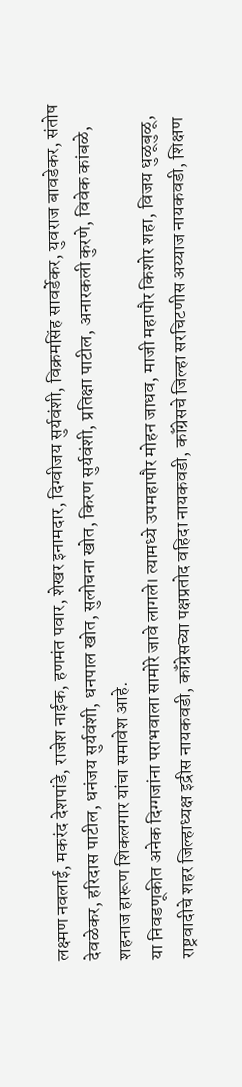लक्ष्मण नवलाई, मकरंद देशपांडे, राजेश नाईक, हणमंत पवार, शेखर इनामदार, दिग्वीजय सुर्यवंशी, विक्रमसिंह सावर्डेकर, युवराज बावडेकर, संतोष देवळेकर, हरिदास पाटील, धनंजय सुर्यवंशी, धनपाल खोत, सुलोचना खोत, किरण सुर्यवंशी, प्रतिक्षा पाटील, अनारकली कुरणे, विवेक कांबळे, शहनाज हारूण शिकलगार यांचा समावेश आहे.
या निवडणूकीत अनेक दिग्गजांना पराभवाला सामोरे जावे लागले। त्यामध्ये उपमहापौर मोहन जाधव, माजी महापौर किशोर शहा, विजय धुळूबुळू, राष्ट्रवादीचे शहर जिल्हाध्यक्ष इद्रीस नायकवडी, कॉंग्रेसच्या पक्षप्रतोद वहिदा नायकवडी, कॉंग्रेसचे जिल्हा सरचिटणीस अय्याज नायकवडी, शिक्षण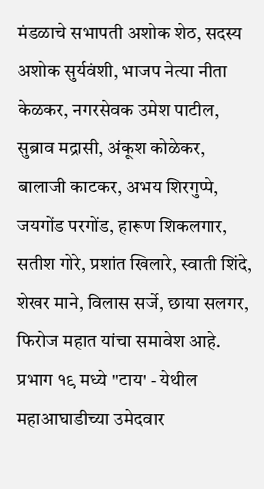मंडळाचे सभापती अशोक शेठ, सदस्य अशोक सुर्यवंशी, भाजप नेत्या नीता केळकर, नगरसेवक उमेश पाटील, सुब्राव मद्रासी, अंकूश कोळेकर, बालाजी काटकर, अभय शिरगुप्पे, जयगोंड परगोंड, हारूण शिकलगार, सतीश गोरे, प्रशांत खिलारे, स्वाती शिंदे, शेखर माने, विलास सर्जे, छाया सलगर, फिरोज महात यांचा समावेश आहे.
प्रभाग १९ मध्ये "टाय' - येथील महाआघाडीच्या उमेदवार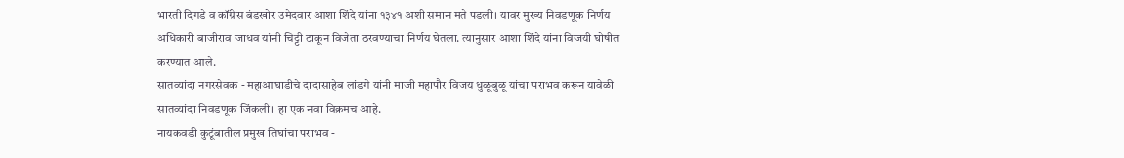भारती दिगडे व कॉंग्रेस बंडखोर उमेदवार आशा शिंदे यांना १३४१ अशी समान मते पडली। यावर मुख्य निवडणूक निर्णय अधिकारी बाजीराव जाधव यांनी चिट्टी टाकून विजेता ठरवण्याचा निर्णय घेतला. त्यानुसार आशा शिंदे यांना विजयी घोषीत करण्यात आले.
सातव्यांदा नगरसेवक - महाआघाडीचे दादासाहेब लांडगे यांनी माजी महापौर विजय धुळूबुळू यांचा पराभव करून यावेळी सातव्यांदा निवडणूक जिंकली। हा एक नवा विक्रमच आहे.
नायकवडी कुटूंबातील प्रमुख तिघांचा पराभव -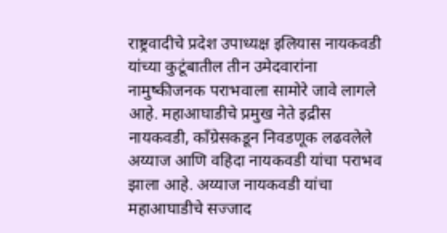राष्ट्रवादीचे प्रदेश उपाध्यक्ष इलियास नायकवडी यांच्या कुटूंबातील तीन उमेदवारांना नामुष्कीजनक पराभवाला सामोरे जावे लागले आहे. महाआघाडीचे प्रमुख नेते इद्रीस नायकवडी, कॉंग्रेसकडून निवडणूक लढवलेले अय्याज आणि वहिदा नायकवडी यांचा पराभव झाला आहे. अय्याज नायकवडी यांचा महाआघाडीचे सज्जाद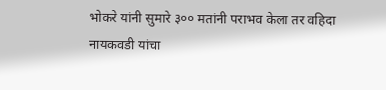भोकरे यांनी सुमारे ३०० मतांनी पराभव केला तर वहिदा नायकवडी यांचा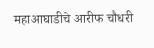महाआघाडीचे आरीफ चौधरी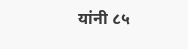यांनी ८५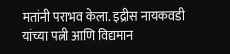मतांनी पराभव केला. इद्रीस नायकवडी यांच्या पत्नी आणि विद्यमान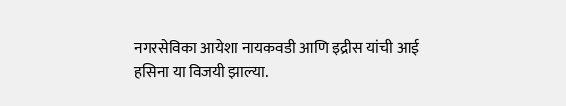नगरसेविका आयेशा नायकवडी आणि इद्रीस यांची आई हसिना या विजयी झाल्या.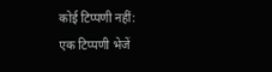कोई टिप्पणी नहीं:
एक टिप्पणी भेजें